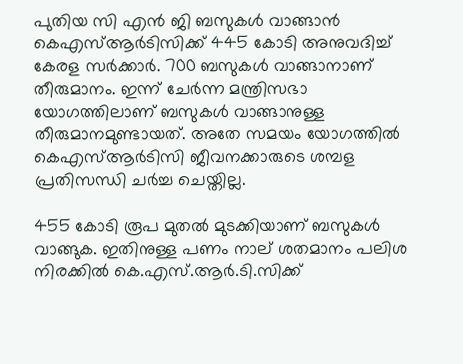പുതിയ സി എന്‍ ജി ബസുകള്‍ വാങ്ങാന്‍ കെഎസ്ആര്‍ടിസിക്ക് 445 കോടി അനുവദിച്ച് കേരള സര്‍ക്കാര്‍. 700 ബസുകള്‍ വാങ്ങാനാണ് തീരുമാനം. ഇന്ന് ചേര്‍ന്ന മന്ത്രിസഭാ യോഗത്തിലാണ് ബസുകള്‍ വാങ്ങാനുള്ള തീരുമാനമുണ്ടായത്. അതേ സമയം യോഗത്തില്‍ കെഎസ്ആര്‍ടിസി ജീവനക്കാരുടെ ശമ്പള പ്രതിസന്ധി ചര്‍ച്ച ചെയ്തില്ല.

455 കോടി രൂപ മുതല്‍ മുടക്കിയാണ് ബസുകള്‍ വാങ്ങുക. ഇതിനുള്ള പണം നാല് ശതമാനം പലിശ നിരക്കില്‍ കെ.എസ്.ആര്‍.ടി.സിക്ക്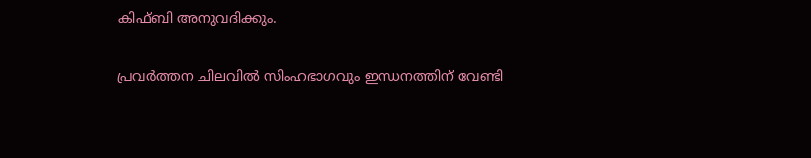കിഫ്ബി അനുവദിക്കും.

പ്രവര്‍ത്തന ചിലവില്‍ സിംഹഭാഗവും ഇന്ധനത്തിന് വേണ്ടി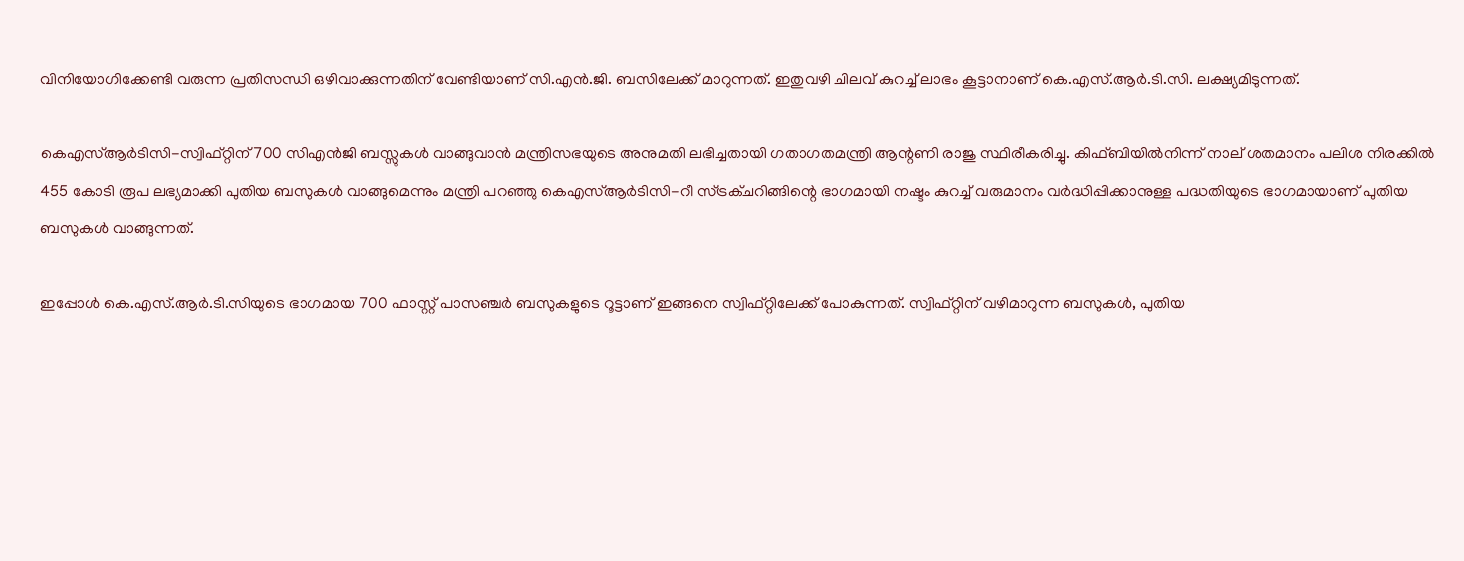വിനിയോഗിക്കേണ്ടി വരുന്ന പ്രതിസന്ധി ഒഴിവാക്കുന്നതിന് വേണ്ടിയാണ് സി.എന്‍.ജി. ബസിലേക്ക് മാറുന്നത്. ഇതുവഴി ചിലവ് കുറച്ച് ലാഭം കൂട്ടാനാണ് കെ.എസ്.ആര്‍.ടി.സി. ലക്ഷ്യമിടുന്നത്.

കെഎസ്ആര്‍ടിസി-സ്വിഫ്റ്റിന് 700 സിഎന്‍ജി ബസ്സുകള്‍ വാങ്ങുവാന്‍ മന്ത്രിസഭയുടെ അനുമതി ലഭിച്ചതായി ഗതാഗതമന്ത്രി ആന്റണി രാജു സ്ഥിരീകരിച്ചു. കിഫ്ബിയില്‍നിന്ന് നാല് ശതമാനം പലിശ നിരക്കില്‍ 455 കോടി രൂപ ലഭ്യമാക്കി പുതിയ ബസുകള്‍ വാങ്ങുമെന്നും മന്ത്രി പറഞ്ഞു കെഎസ്ആര്‍ടിസി-റീ സ്ട്രക്ചറിങ്ങിന്റെ ഭാഗമായി നഷ്ടം കുറച്ച് വരുമാനം വര്‍ദ്ധിപ്പിക്കാനുള്ള പദ്ധതിയുടെ ഭാഗമായാണ് പുതിയ ബസുകള്‍ വാങ്ങുന്നത്.

ഇപ്പോള്‍ കെ.എസ്.ആര്‍.ടി.സിയുടെ ഭാഗമായ 700 ഫാസ്റ്റ് പാസഞ്ചര്‍ ബസുകളുടെ റൂട്ടാണ് ഇങ്ങനെ സ്വിഫ്റ്റിലേക്ക് പോകുന്നത്. സ്വിഫ്റ്റിന് വഴിമാറുന്ന ബസുകള്‍, പുതിയ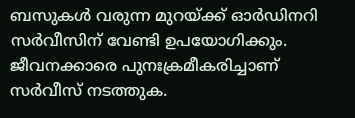ബസുകള്‍ വരുന്ന മുറയ്ക്ക് ഓര്‍ഡിനറി സര്‍വീസിന് വേണ്ടി ഉപയോഗിക്കും. ജീവനക്കാരെ പുനഃക്രമീകരിച്ചാണ് സര്‍വീസ് നടത്തുക.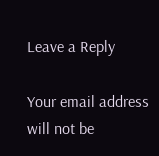Leave a Reply

Your email address will not be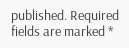published. Required fields are marked *